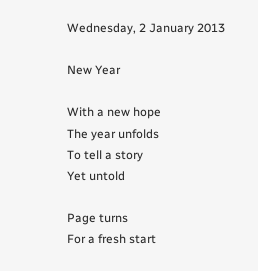Wednesday, 2 January 2013

New Year

With a new hope
The year unfolds
To tell a story
Yet untold

Page turns
For a fresh start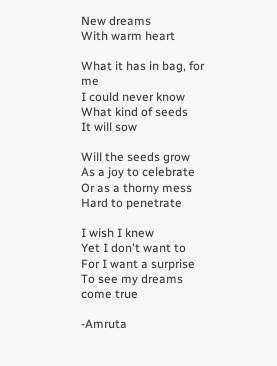New dreams
With warm heart

What it has in bag, for me
I could never know
What kind of seeds
It will sow

Will the seeds grow
As a joy to celebrate
Or as a thorny mess
Hard to penetrate

I wish I knew
Yet I don't want to
For I want a surprise
To see my dreams come true

-Amruta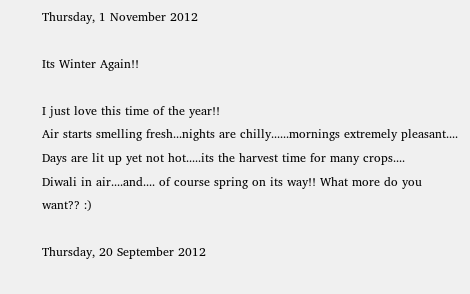Thursday, 1 November 2012

Its Winter Again!!

I just love this time of the year!!
Air starts smelling fresh...nights are chilly......mornings extremely pleasant....
Days are lit up yet not hot.....its the harvest time for many crops....
Diwali in air....and.... of course spring on its way!! What more do you want?? :)

Thursday, 20 September 2012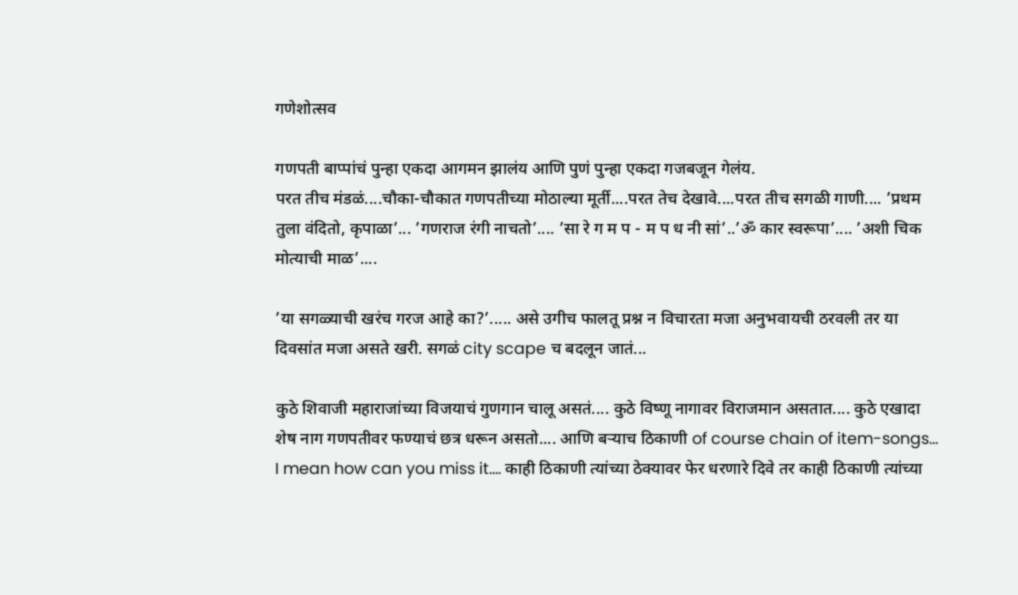गणेशोत्सव

गणपती बाप्पांचं पुन्हा एकदा आगमन झालंय आणि पुणं पुन्हा एकदा गजबजून गेलंय.
परत तीच मंडळं....चौका-चौकात गणपतीच्या मोठाल्या मूर्ती....परत तेच देखावे....परत तीच सगळी गाणी.... ’प्रथम तुला वंदितो, कृपाळा’... ’गणराज रंगी नाचतो’.... ’सा रे ग म प - म प ध नी सां’..’ॐ कार स्वरूपा’.... ’अशी चिक मोत्याची माळ’....

’या सगळ्याची खरंच गरज आहे का?’..... असे उगीच फालतू प्रश्न न विचारता मजा अनुभवायची ठरवली तर या दिवसांत मजा असते खरी. सगळं city scape च बदलून जातं...

कुठे शिवाजी महाराजांच्या विजयाचं गुणगान चालू असतं.... कुठे विष्णू नागावर विराजमान असतात.... कुठे एखादा शेष नाग गणपतीवर फण्याचं छत्र धरून असतो.... आणि बर्‍याच ठिकाणी of course chain of item-songs... I mean how can you miss it.... काही ठिकाणी त्यांच्या ठेक्यावर फेर धरणारे दिवे तर काही ठिकाणी त्यांच्या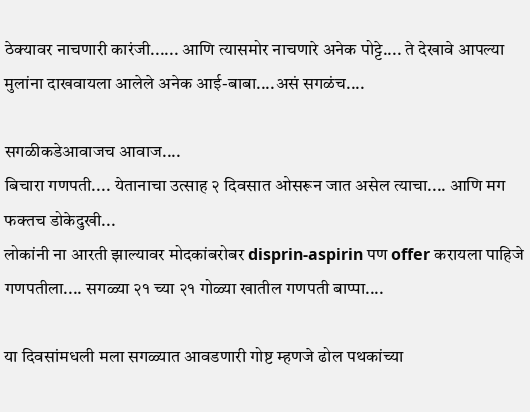ठेक्यावर नाचणारी कारंजी...... आणि त्यासमोर नाचणारे अनेक पोट्टे.... ते देखावे आपल्या मुलांना दाखवायला आलेले अनेक आई-बाबा....असं सगळंच....

सगळीकडेआवाजच आवाज....
बिचारा गणपती.... येतानाचा उत्साह २ दिवसात ओसरून जात असेल त्याचा.... आणि मग फक्तच डोकेदुखी...
लोकांनी ना आरती झाल्यावर मोदकांबरोबर disprin-aspirin पण offer करायला पाहिजे गणपतीला.... सगळ्या २१ च्या २१ गोळ्या खातील गणपती बाप्पा....

या दिवसांमधली मला सगळ्यात आवडणारी गोष्ट म्हणजे ढोल पथकांच्या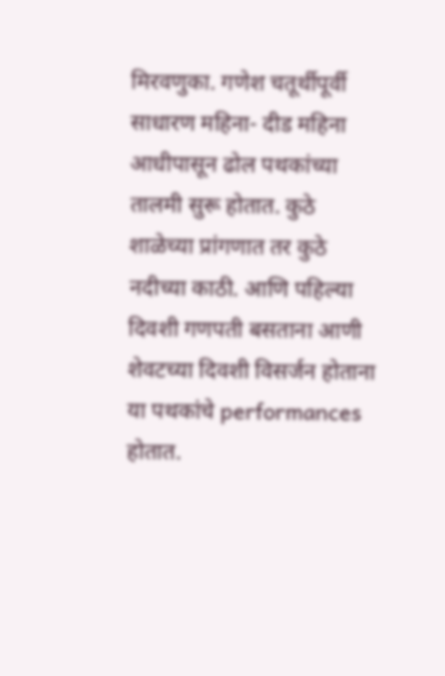मिरवणुका. गणेश चतूर्थीपूर्वी साधारण महिना- दीड महिना आधीपासून ढोल पथकांच्या तालमी सुरू होतात. कुठे शाळेच्या प्रांगणात तर कुठे नदीच्या काठी. आणि पहिल्या दिवशी गणपती बसताना आणी शेवटच्या दिवशी विसर्जन होताना या पथकांचे performances होतात.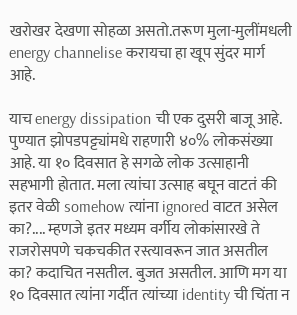खरोखर देखणा सोहळा असतो.तरूण मुला-मुलींमधली energy channelise करायचा हा खूप सुंदर मार्ग आहे.

याच energy dissipation ची एक दुसरी बाजू आहे. पुण्यात झोपडपट्ट्यांमधे राहणारी ४०% लोकसंख्या आहे. या १० दिवसात हे सगळे लोक उत्साहानी सहभागी होतात. मला त्यांचा उत्साह बघून वाटतं की इतर वेळी somehow त्यांना ignored वाटत असेल का?.... म्हणजे इतर मध्यम वर्गीय लोकांसारखे ते राजरोसपणे चकचकीत रस्त्यावरून जात असतील का? कदाचित नसतील. बुजत असतील. आणि मग या १० दिवसात त्यांना गर्दीत त्यांच्या identity ची चिंता न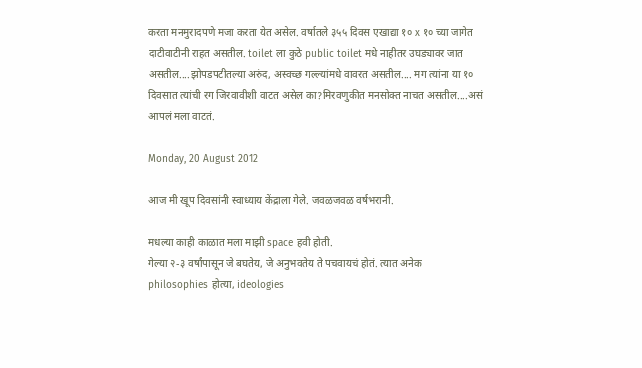करता मनमुरादपणे मजा करता येत असेल. वर्षातले ३५५ दिवस एखाद्या १० x १० च्या जागेत दाटीवाटीनी राहत असतील. toilet ला कुठे public toilet मधे नाहीतर उघड्यावर जात असतील....झोपडपटीतल्या अरुंद, अस्वच्छ गल्ल्यांमधे वावरत असतील.... मग त्यांना या १० दिवसात त्यांची रग जिरवावीशी वाटत असेल का?मिरवणुकीत मनसोक्त नाचत असतील....असं आपलं मला वाटतं.

Monday, 20 August 2012

आज मी खूप दिवसांनी स्वाध्याय केंद्राला गेले. जवळजवळ वर्षभरानी.

मधल्या काही काळात मला माझी space हवी होती.
गेल्या २-३ वर्षांपासून जे बघतेय, जे अनुभवतेय ते पचवायचं होतं. त्यात अनेक philosophies होत्या, ideologies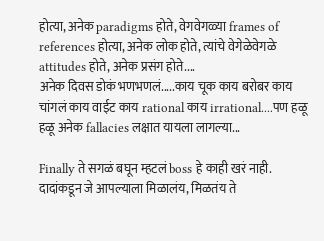होत्या, अनेक paradigms होते, वेगवेगळ्या frames of references होत्या, अनेक लोक होते, त्यांचे वेगेळेवेगळे attitudes होते, अनेक प्रसंग होते....
अनेक दिवस डोकं भणभणलं.....काय चूक काय बरोबर काय चांगलं काय वाईट काय rational काय irrational....पण हळू हळू अनेक fallacies लक्षात यायला लागल्या...

Finally ते सगळं बघून म्हटलं boss हे काही खरं नाही. दादांकडून जे आपल्याला मिळालंय, मिळतंय ते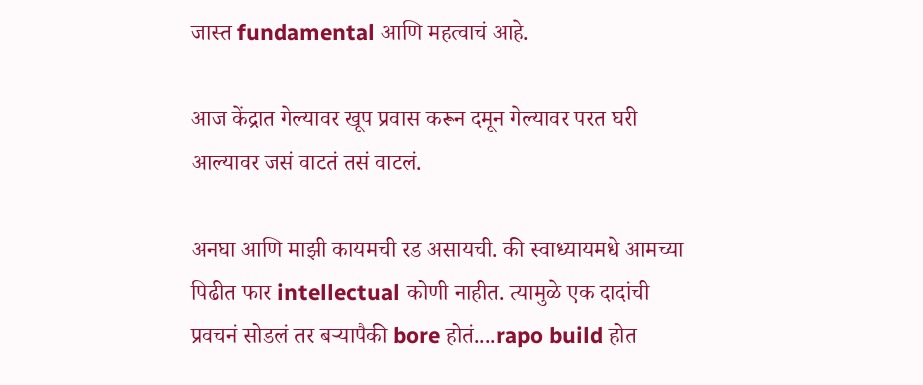जास्त fundamental आणि महत्वाचं आहे.

आज केंद्रात गेल्यावर खूप प्रवास करून दमून गेल्यावर परत घरी आल्यावर जसं वाटतं तसं वाटलं.

अनघा आणि माझी कायमची रड असायची. की स्वाध्यायमधे आमच्या पिढीत फार intellectual कोणी नाहीत. त्यामुळे एक दादांची प्रवचनं सोडलं तर बर्‍यापैकी bore होतं....rapo build होत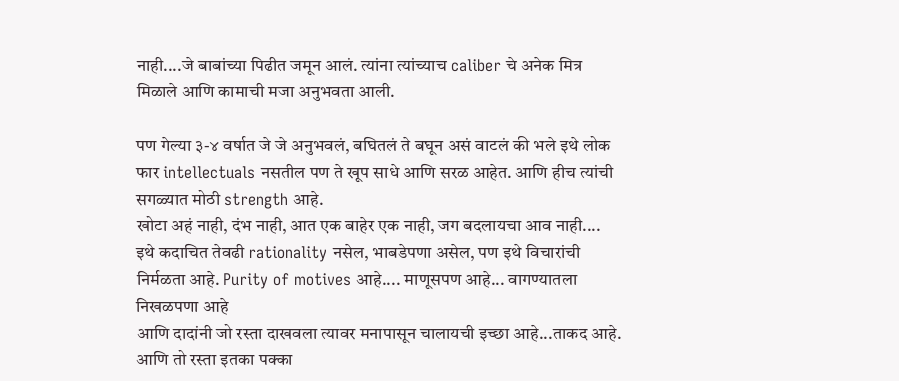नाही....जे बाबांच्या पिढीत जमून आलं. त्यांना त्यांच्याच caliber चे अनेक मित्र मिळाले आणि कामाची मजा अनुभवता आली.

पण गेल्या ३-४ वर्षात जे जे अनुभवलं, बघितलं ते बघून असं वाटलं की भले इथे लोक फार intellectuals नसतील पण ते खूप साधे आणि सरळ आहेत. आणि हीच त्यांची सगळ्यात मोठी strength आहे.
खोटा अहं नाही, दंभ नाही, आत एक बाहेर एक नाही, जग बदलायचा आव नाही....
इथे कदाचित तेवढी rationality नसेल, भाबडेपणा असेल, पण इथे विचारांची निर्मळता आहे. Purity of motives आहे.... माणूसपण आहे... वागण्यातला निखळपणा आहे
आणि दादांनी जो रस्ता दाखवला त्यावर मनापासून चालायची इच्छा आहे...ताकद आहे.
आणि तो रस्ता इतका पक्का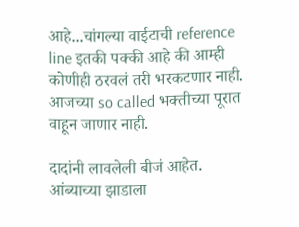आहे...चांगल्या वाईटाची reference line इतकी पक्की आहे की आम्ही कोणीही ठरवलं तरी भरकटणार नाही. आजच्या so called भक्तीच्या पूरात वाहून जाणार नाही.

दादांनी लावलेली बीजं आहेत. आंब्याच्या झाडाला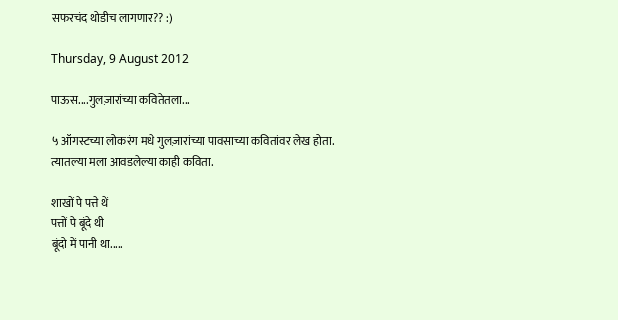सफरचंद थोडीच लागणार?? :)

Thursday, 9 August 2012

पाऊस....गुलज़ारांच्या कवितेतला...

५ ऑगस्टच्या लोकरंग मधे गुलज़ारांच्या पावसाच्या कवितांवर लेख होता.
त्यातल्या मला आवडलेल्या काही कविता.

शाखों पे पत्ते थें
पत्तों पे बूंदे थी
बूंदो में पानी था.....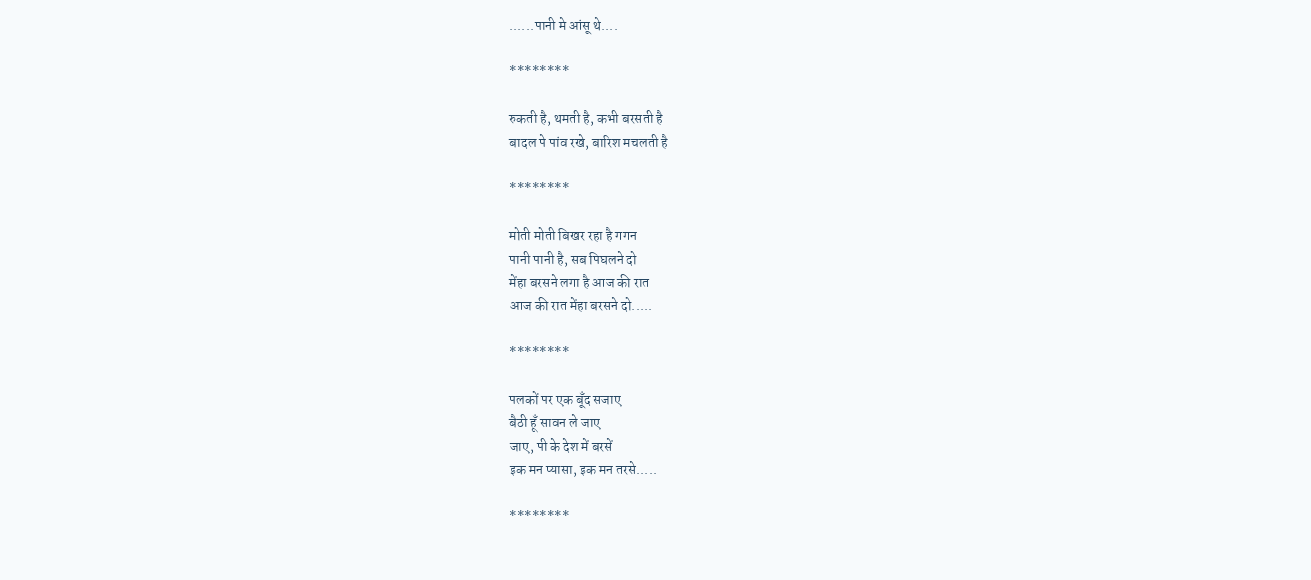......पानी मे आंसू थे....

********

रुकती है, थमती है, कभी बरसती है
बादल पे पांव रखे, बारिश मचलती है

********

मोती मोती बिखर रहा है गगन
पानी पानी है, सब पिघलने दो
मेंहा बरसने लगा है आज की रात
आज की रात मेंहा बरसने दो.....

********

पलकों पर एक बूँद सजाए
बैठी हूँ सावन ले जाए
जाए, पी के देश में बरसें
इक मन प्यासा, इक मन तरसे.....

********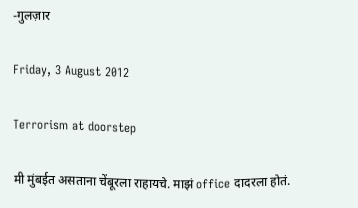-गुलज़ार

Friday, 3 August 2012

Terrorism at doorstep

मी मुंबईत असताना चेंबूरला राहायचे. माझं office दादरला होतं.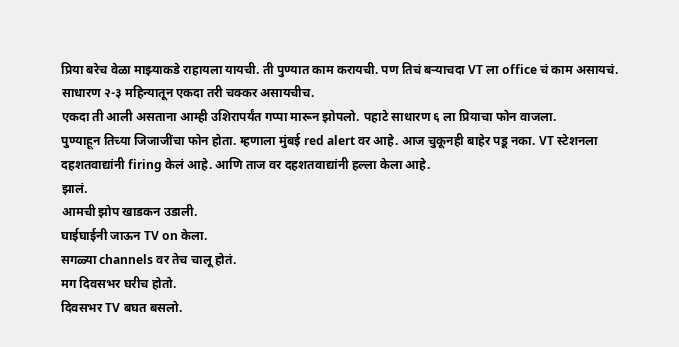प्रिया बरेच वेळा माझ्याकडे राहायला यायची. ती पुण्यात काम करायची. पण तिचं बर्‍याचदा VT ला office चं काम असायचं. साधारण २-३ महिन्यातून एकदा तरी चक्कर असायचीच.
एकदा ती आली असताना आम्ही उशिरापर्यंत गप्पा मारून झोपलो. पहाटे साधारण ६ ला प्रियाचा फोन वाजला.
पुण्याहून तिच्या जिजाजींचा फोन होता. म्हणाला मुंबई red alert वर आहे. आज चुकूनही बाहेर पडू नका. VT स्टेशनला दहशतवाद्यांनी firing केलं आहे. आणि ताज वर दहशतवाद्यांनी हल्ला केला आहे.
झालं.
आमची झोप खाडकन उडाली.
घाईघाईनी जाऊन TV on केला.
सगळ्या channels वर तेच चालू होतं.
मग दिवसभर घरीच होतो.
दिवसभर TV बघत बसलो.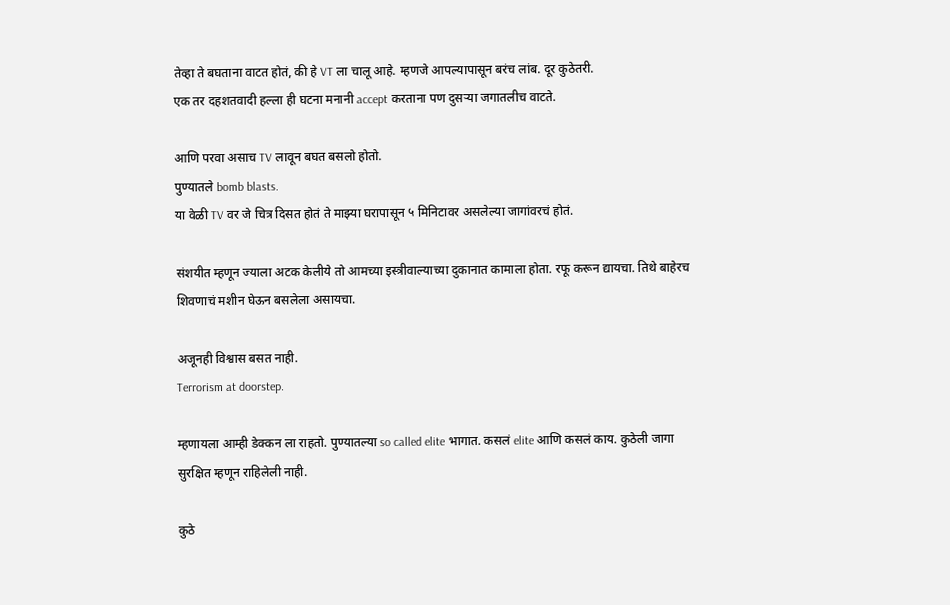तेव्हा ते बघताना वाटत होतं, की हे VT ला चालू आहे. म्हणजे आपल्यापासून बरंच लांब. दूर कुठेतरी.
एक तर दहशतवादी हल्ला ही घटना मनानी accept करताना पण दुसर्‍या जगातलीच वाटते.

आणि परवा असाच TV लावून बघत बसलो होतो.
पुण्यातले bomb blasts.
या वेळी TV वर जे चित्र दिसत होतं ते माझ्या घरापासून ५ मिनिटावर असलेल्या जागांवरचं होतं.

संशयीत म्हणून ज्याला अटक केलीये तो आमच्या इस्त्रीवाल्याच्या दुकानात कामाला होता. रफू करून द्यायचा. तिथे बाहेरच शिवणाचं मशीन घेऊन बसलेला असायचा.

अजूनही विश्वास बसत नाही.
Terrorism at doorstep.

म्हणायला आम्ही डेक्कन ला राहतो. पुण्यातल्या so called elite भागात. कसलं elite आणि कसलं काय. कुठेली जागा सुरक्षित म्हणून राहिलेली नाही.

कुठे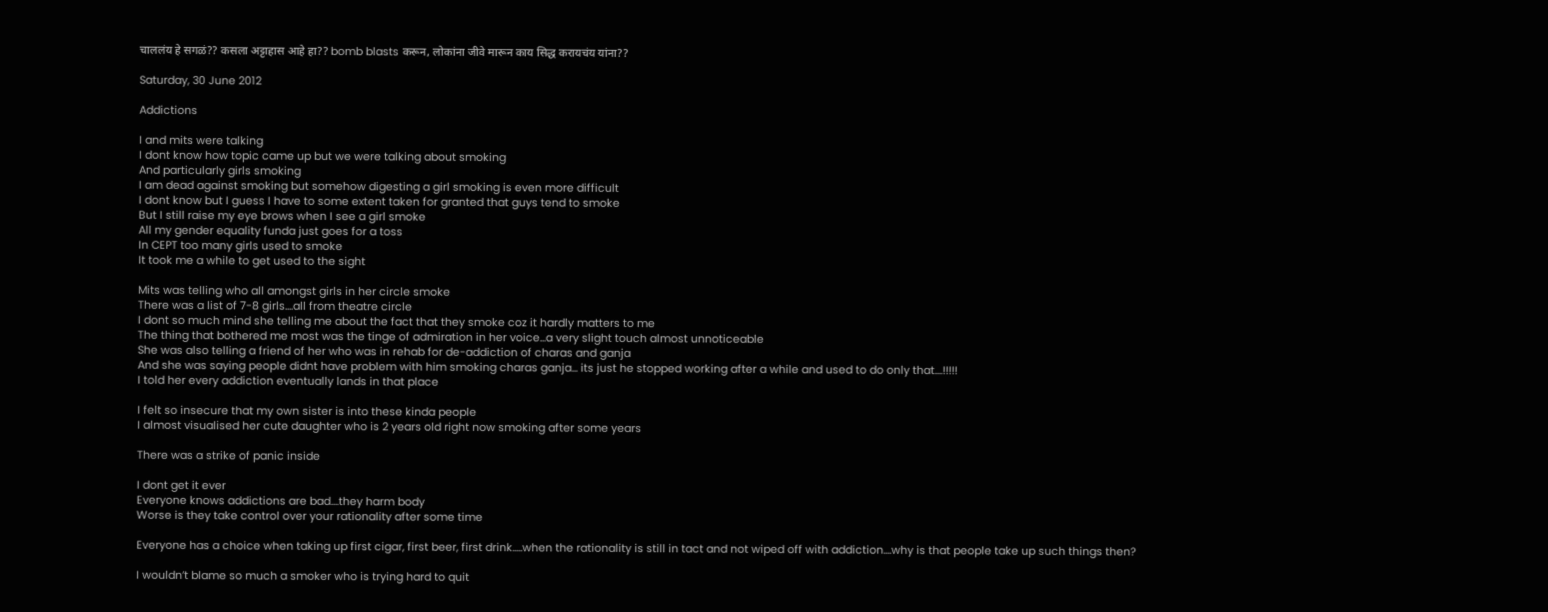चाललंय हे सगळं?? कसला अट्टाहास आहे हा?? bomb blasts करून, लोकांना जीवे मारून काय सिद्ध करायचंय यांना??

Saturday, 30 June 2012

Addictions

I and mits were talking
I dont know how topic came up but we were talking about smoking
And particularly girls smoking
I am dead against smoking but somehow digesting a girl smoking is even more difficult
I dont know but I guess I have to some extent taken for granted that guys tend to smoke
But I still raise my eye brows when I see a girl smoke
All my gender equality funda just goes for a toss
In CEPT too many girls used to smoke
It took me a while to get used to the sight

Mits was telling who all amongst girls in her circle smoke
There was a list of 7-8 girls....all from theatre circle
I dont so much mind she telling me about the fact that they smoke coz it hardly matters to me
The thing that bothered me most was the tinge of admiration in her voice...a very slight touch almost unnoticeable
She was also telling a friend of her who was in rehab for de-addiction of charas and ganja
And she was saying people didnt have problem with him smoking charas ganja... its just he stopped working after a while and used to do only that....!!!!!
I told her every addiction eventually lands in that place

I felt so insecure that my own sister is into these kinda people
I almost visualised her cute daughter who is 2 years old right now smoking after some years

There was a strike of panic inside

I dont get it ever
Everyone knows addictions are bad....they harm body
Worse is they take control over your rationality after some time

Everyone has a choice when taking up first cigar, first beer, first drink.....when the rationality is still in tact and not wiped off with addiction....why is that people take up such things then?

I wouldn’t blame so much a smoker who is trying hard to quit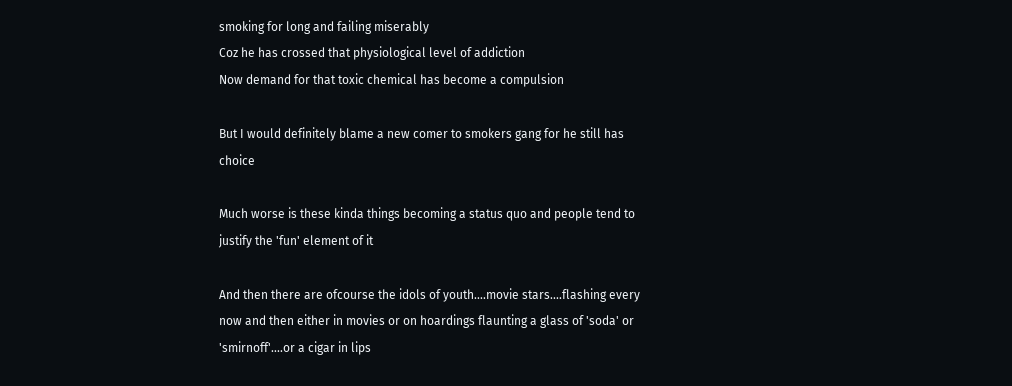smoking for long and failing miserably
Coz he has crossed that physiological level of addiction
Now demand for that toxic chemical has become a compulsion

But I would definitely blame a new comer to smokers gang for he still has choice

Much worse is these kinda things becoming a status quo and people tend to justify the 'fun' element of it

And then there are ofcourse the idols of youth....movie stars....flashing every now and then either in movies or on hoardings flaunting a glass of 'soda' or 'smirnoff'....or a cigar in lips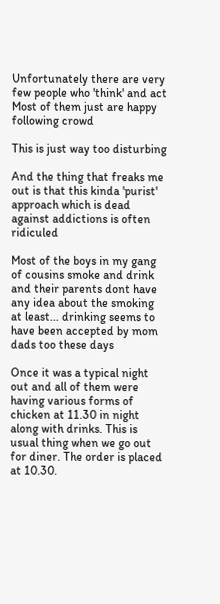Unfortunately there are very few people who 'think' and act
Most of them just are happy following crowd

This is just way too disturbing

And the thing that freaks me out is that this kinda 'purist' approach which is dead against addictions is often ridiculed

Most of the boys in my gang of cousins smoke and drink and their parents dont have any idea about the smoking at least... drinking seems to have been accepted by mom dads too these days

Once it was a typical night out and all of them were having various forms of chicken at 11.30 in night along with drinks. This is usual thing when we go out for diner. The order is placed at 10.30.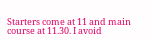Starters come at 11 and main course at 11.30. I avoid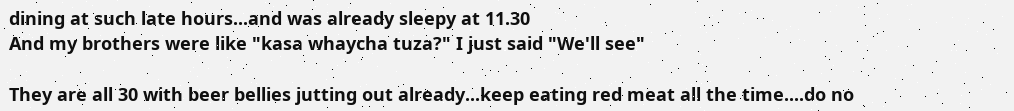dining at such late hours...and was already sleepy at 11.30
And my brothers were like "kasa whaycha tuza?" I just said "We'll see"

They are all 30 with beer bellies jutting out already...keep eating red meat all the time....do no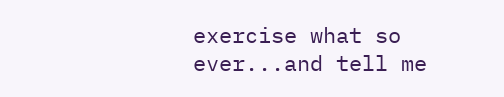exercise what so ever...and tell me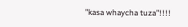"kasa whaycha tuza"!!!!